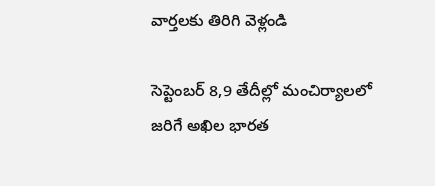వార్తలకు తిరిగి వెళ్లండి

సెప్టెంబర్ 8,9 తేదీల్లో మంచిర్యాలలో జరిగే అఖిల భారత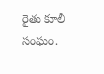రైతు కూలీ సంఘం.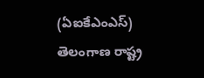(ఏఐకేఎంఎస్) తెలంగాణ రాష్ట్ర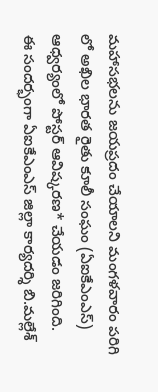మహాసభలను జయప్రదం చేయాలని మంగళవారం పరిగి లో అఖిల భారత రైతు కూలీ సంఘం (ఏఐకేఎంఎస్) ఆధ్వర్యంలో పోస్టర్ ఆవిష్కరణ* చేయడం జరిగింది.
ఈ సందర్భంగా ఏఐకేఎంఎస్ జిల్లా కార్యదర్శి బి.మల్లేశ్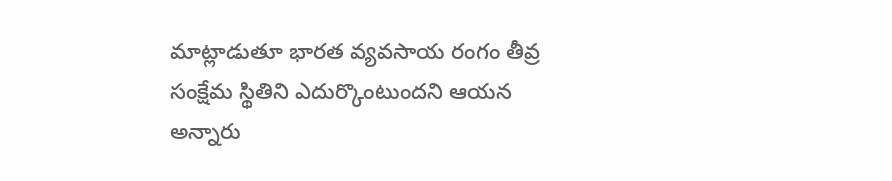మాట్లాడుతూ భారత వ్యవసాయ రంగం తీవ్ర సంక్షేమ స్థితిని ఎదుర్కొంటుందని ఆయన అన్నారు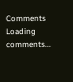Comments
Loading comments...